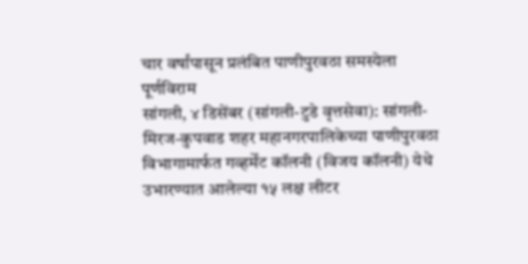चार वर्षांपासून प्रलंबित पाणीपुरवठा समस्येला पूर्णविराम
सांगली, ४ डिसेंबर (सांगली-टुडे वृत्तसेवा): सांगली-मिरज-कुपवाड शहर महानगरपालिकेच्या पाणीपुरवठा विभागामार्फत गव्हर्मेंट कॉलनी (विजय कॉलनी) येथे उभारण्यात आलेल्या १५ लक्ष लीटर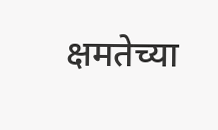क्षमतेच्या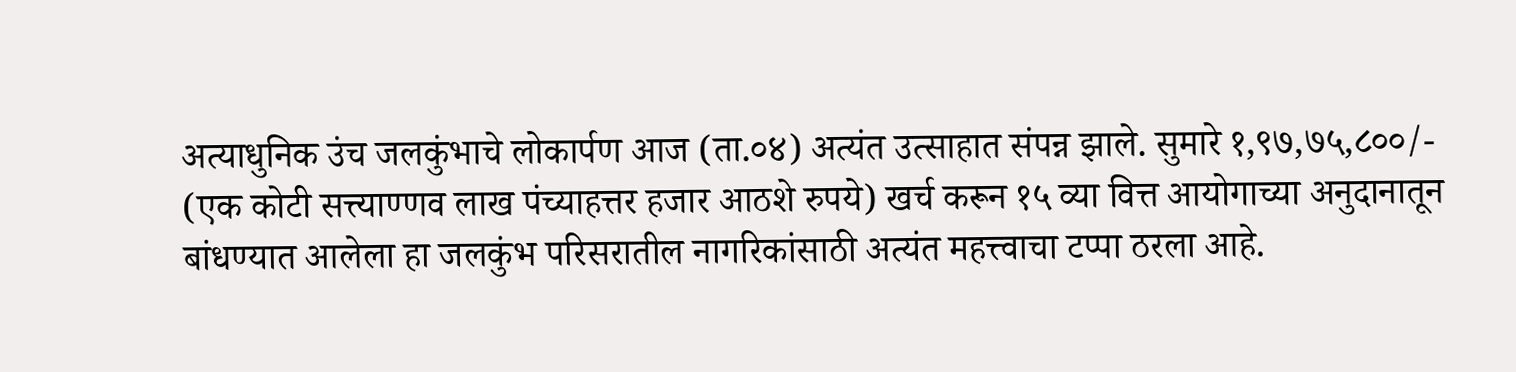अत्याधुनिक उंच जलकुंभाचे लोकार्पण आज (ता.०४) अत्यंत उत्साहात संपन्न झाले. सुमारे १,९७,७५,८००/- (एक कोटी सत्त्याण्णव लाख पंच्याहत्तर हजार आठशे रुपये) खर्च करून १५ व्या वित्त आयोगाच्या अनुदानातून बांधण्यात आलेला हा जलकुंभ परिसरातील नागरिकांसाठी अत्यंत महत्त्वाचा टप्पा ठरला आहे.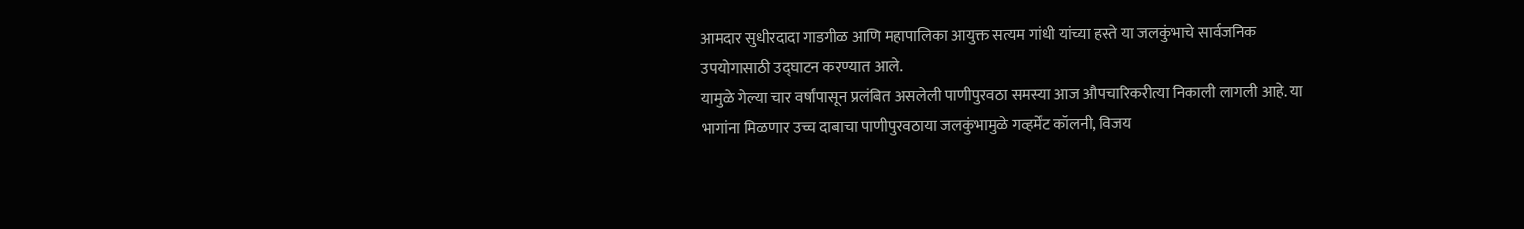आमदार सुधीरदादा गाडगीळ आणि महापालिका आयुक्त सत्यम गांधी यांच्या हस्ते या जलकुंभाचे सार्वजनिक उपयोगासाठी उद्घाटन करण्यात आले.
यामुळे गेल्या चार वर्षांपासून प्रलंबित असलेली पाणीपुरवठा समस्या आज औपचारिकरीत्या निकाली लागली आहे. या भागांना मिळणार उच्च दाबाचा पाणीपुरवठाया जलकुंभामुळे गव्हर्मेंट कॉलनी, विजय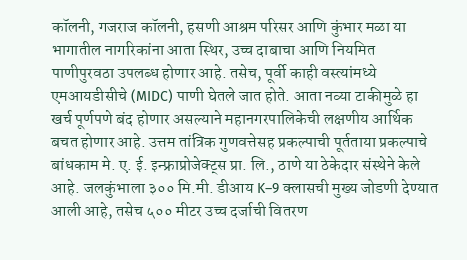कॉलनी, गजराज कॉलनी, हसणी आश्रम परिसर आणि कुंभार मळा या भागातील नागरिकांना आता स्थिर, उच्च दाबाचा आणि नियमित पाणीपुरवठा उपलब्ध होणार आहे. तसेच, पूर्वी काही वस्त्यांमध्ये एमआयडीसीचे (MIDC) पाणी घेतले जात होते. आता नव्या टाकीमुळे हा खर्च पूर्णपणे बंद होणार असल्याने महानगरपालिकेची लक्षणीय आर्थिक बचत होणार आहे. उत्तम तांत्रिक गुणवत्तेसह प्रकल्पाची पूर्तताया प्रकल्पाचे बांधकाम मे. ए. ई. इन्फ्राप्रोजेक्ट्स प्रा. लि., ठाणे या ठेकेदार संस्थेने केले आहे. जलकुंभाला ३०० मि.मी. डीआय K–9 क्लासची मुख्य जोडणी देण्यात आली आहे, तसेच ५०० मीटर उच्च दर्जाची वितरण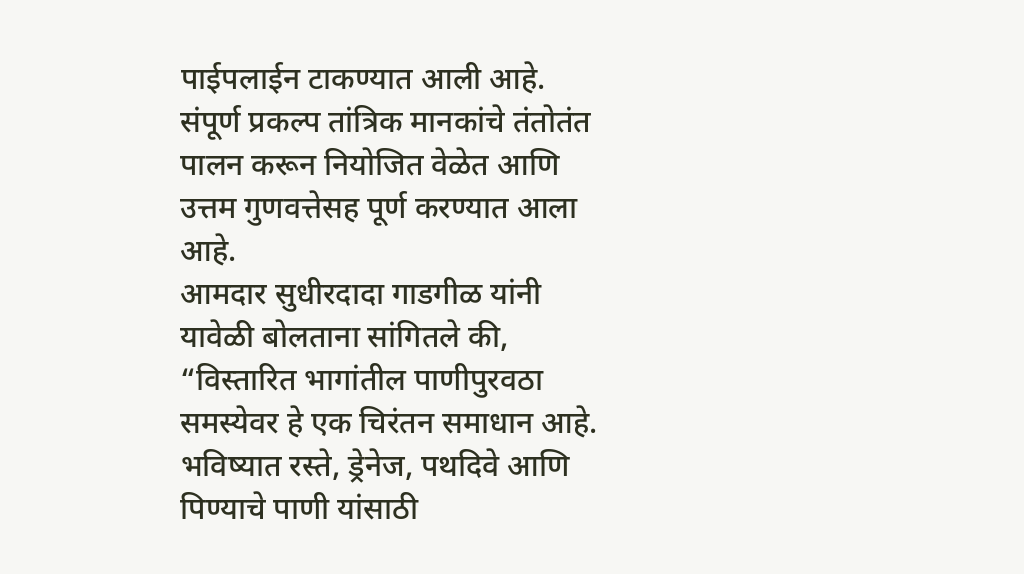पाईपलाईन टाकण्यात आली आहे. संपूर्ण प्रकल्प तांत्रिक मानकांचे तंतोतंत पालन करून नियोजित वेळेत आणि उत्तम गुणवत्तेसह पूर्ण करण्यात आला आहे.
आमदार सुधीरदादा गाडगीळ यांनी यावेळी बोलताना सांगितले की, “विस्तारित भागांतील पाणीपुरवठा समस्येवर हे एक चिरंतन समाधान आहे. भविष्यात रस्ते, ड्रेनेज, पथदिवे आणि पिण्याचे पाणी यांसाठी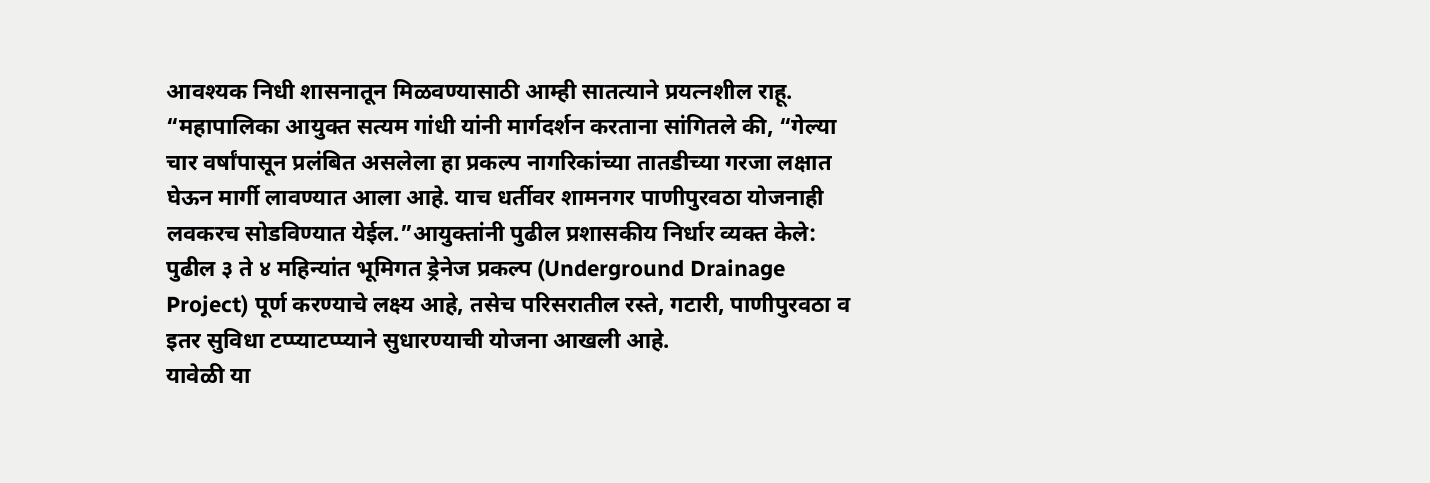आवश्यक निधी शासनातून मिळवण्यासाठी आम्ही सातत्याने प्रयत्नशील राहू.
“महापालिका आयुक्त सत्यम गांधी यांनी मार्गदर्शन करताना सांगितले की, “गेल्या चार वर्षांपासून प्रलंबित असलेला हा प्रकल्प नागरिकांच्या तातडीच्या गरजा लक्षात घेऊन मार्गी लावण्यात आला आहे. याच धर्तीवर शामनगर पाणीपुरवठा योजनाही लवकरच सोडविण्यात येईल.”आयुक्तांनी पुढील प्रशासकीय निर्धार व्यक्त केले:
पुढील ३ ते ४ महिन्यांत भूमिगत ड्रेनेज प्रकल्प (Underground Drainage Project) पूर्ण करण्याचे लक्ष्य आहे, तसेच परिसरातील रस्ते, गटारी, पाणीपुरवठा व इतर सुविधा टप्प्याटप्प्याने सुधारण्याची योजना आखली आहे.
यावेळी या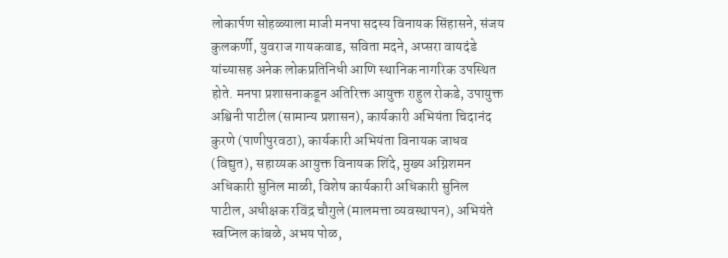लोकार्पण सोहळ्याला माजी मनपा सदस्य विनायक सिंहासने, संजय कुलकर्णी, युवराज गायकवाड, सविता मदने, अप्सरा वायदंडे यांच्यासह अनेक लोकप्रतिनिधी आणि स्थानिक नागरिक उपस्थित होते. मनपा प्रशासनाकडून अतिरिक्त आयुक्त राहुल रोकडे, उपायुक्त अश्विनी पाटील (सामान्य प्रशासन), कार्यकारी अभियंता चिदानंद कुरणे (पाणीपुरवठा), कार्यकारी अभियंता विनायक जाधव (विद्युत), सहाय्यक आयुक्त विनायक शिंदे, मुख्य अग्निशमन अधिकारी सुनिल माळी, विशेष कार्यकारी अधिकारी सुनिल पाटील, अधीक्षक रविंद्र चौगुले (मालमत्ता व्यवस्थापन), अभियंते स्वप्निल कांबळे, अभय पोळ,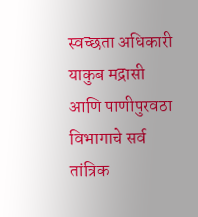स्वच्छता अधिकारी याकुब मद्रासी आणि पाणीपुरवठा विभागाचे सर्व तांत्रिक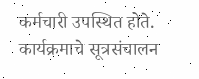कर्मचारी उपस्थित होते.
कार्यक्रमाचे सूत्रसंचालन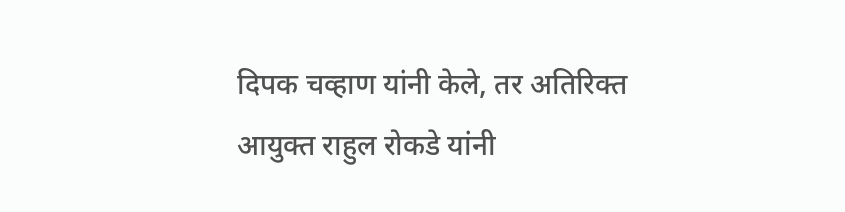दिपक चव्हाण यांनी केले, तर अतिरिक्त आयुक्त राहुल रोकडे यांनी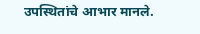उपस्थितांचे आभार मानले.